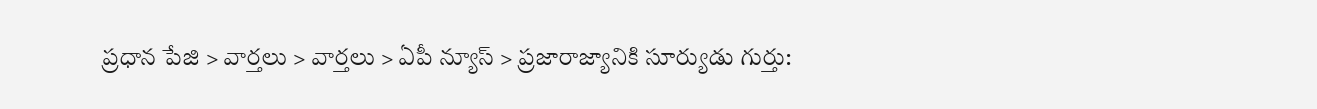ప్రధాన పేజి > వార్తలు > వార్తలు > ఏపీ న్యూస్ > ప్రజారాజ్యానికి సూర్యుడు గుర్తు: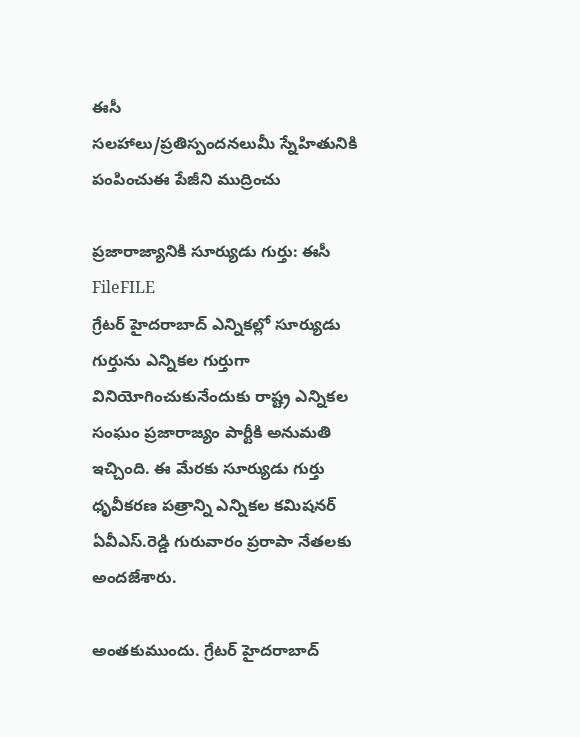ఈసీ
సలహాలు/ప్రతిస్పందనలుమీ స్నేహితునికి పంపించుఈ పేజీని ముద్రించు

ప్రజారాజ్యానికి సూర్యుడు గుర్తు: ఈసీ
FileFILE
గ్రేటర్ హైదరాబాద్ ఎన్నికల్లో సూర్యుడు గుర్తును ఎన్నికల గుర్తుగా వినియోగించుకునేందుకు రాష్ట్ర ఎన్నికల సంఘం ప్రజారాజ్యం పార్టీకి అనుమతి ఇచ్చింది. ఈ మేరకు సూర్యుడు గుర్తు ధృవీకరణ పత్రాన్ని ఎన్నికల కమిషనర్ ఏవీఎస్.రెడ్డి గురువారం ప్రరాపా నేతలకు అందజేశారు.

అంతకుముందు. గ్రేటర్ హైదరాబాద్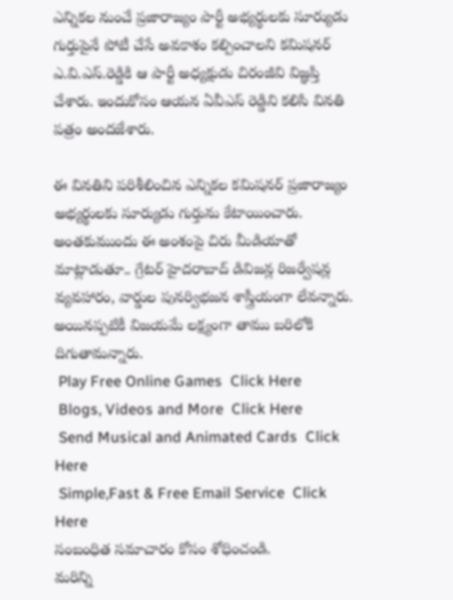ఎన్నికల నుంచే ప్రజారాజ్యం పార్టీ అభ్యర్థులకు సూర్యుడు గుర్తుపైనే పోటీ చేసే అవకాశం కల్పించాలని కమిషనర్ ఎ.వి.ఎస్.రెడ్డికి ఆ పార్టీ అధ్యక్షుడు చిరంజీవి విజ్ఞప్తి చేశారు. ఇందుకోసం ఆయన ఏవీఎస్ రెడ్డిని కలిసి వినతి పత్రం అందజేశారు.

ఈ వినతిని పరిశీలించిన ఎన్నికల కమిషనర్ ప్రజారాజ్యం అభ్యర్థులకు సూర్యుడు గుర్తును కేటాయించారు. అంతకుముందు ఈ అంశంపై చిరు మీడియాతో మాట్లాడుతూ.. గ్రేటర్ హైదరాబాద్ డివిజన్ల రిజర్వేషన్ల వ్యవహారం, వార్డుల పునర్విభజన శాస్త్రీయంగా లేవన్నారు. అయినప్పటికీ విజయమే లక్ష్యంగా తాము బరిలోకి దిగుతామన్నారు.
 Play Free Online Games  Click Here
 Blogs, Videos and More  Click Here
 Send Musical and Animated Cards  Click Here
 Simple,Fast & Free Email Service  Click Here
సంబంధిత సమాచారం కోసం శోధించండి.
మరిన్ని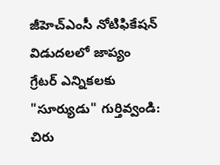జీహెచ్‌ఎంసీ నోటిఫికేషన్ విడుదలలో జాప్యం
గ్రేటర్ ఎన్నికలకు "సూర్యుడు" గుర్తివ్వండి: చిరు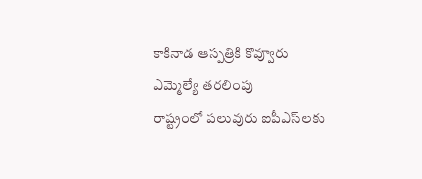కాకినాడ ఆస్పత్రికి కొవ్వూరు ఎమ్మెల్యే తరలింపు
రాష్ట్రంలో పలువురు ఐపీఎస్‌‌లకు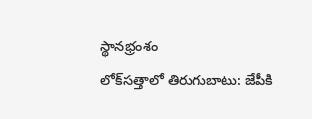స్థానభ్రంశం
లోక్‌సత్తాలో తిరుగుబాటు: జేపీకి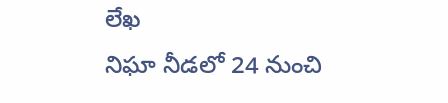లేఖ
నిఘా నీడలో 24 నుంచి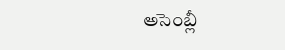అసెంబ్లీ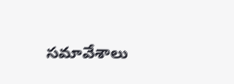సమావేశాలు